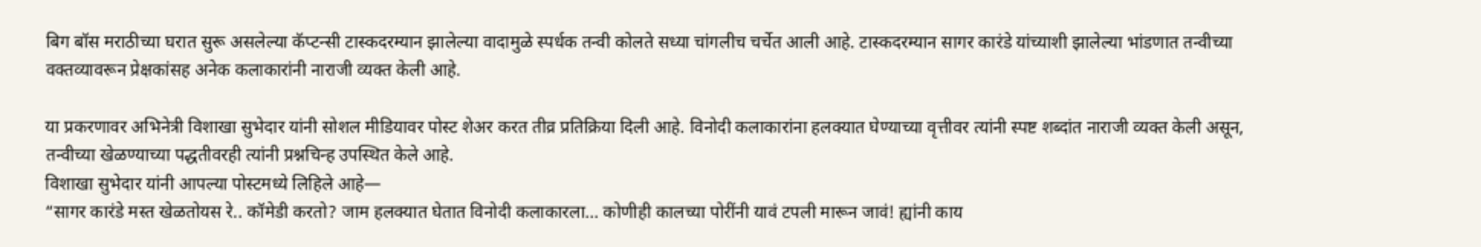बिग बॉस मराठीच्या घरात सुरू असलेल्या कॅप्टन्सी टास्कदरम्यान झालेल्या वादामुळे स्पर्धक तन्वी कोलते सध्या चांगलीच चर्चेत आली आहे. टास्कदरम्यान सागर कारंडे यांच्याशी झालेल्या भांडणात तन्वीच्या वक्तव्यावरून प्रेक्षकांसह अनेक कलाकारांनी नाराजी व्यक्त केली आहे.

या प्रकरणावर अभिनेत्री विशाखा सुभेदार यांनी सोशल मीडियावर पोस्ट शेअर करत तीव्र प्रतिक्रिया दिली आहे. विनोदी कलाकारांना हलक्यात घेण्याच्या वृत्तीवर त्यांनी स्पष्ट शब्दांत नाराजी व्यक्त केली असून, तन्वीच्या खेळण्याच्या पद्धतीवरही त्यांनी प्रश्नचिन्ह उपस्थित केले आहे.
विशाखा सुभेदार यांनी आपल्या पोस्टमध्ये लिहिले आहे—
“सागर कारंडे मस्त खेळतोयस रे.. कॉमेडी करतो? जाम हलक्यात घेतात विनोदी कलाकारला… कोणीही कालच्या पोरींनी यावं टपली मारून जावं! ह्यांनी काय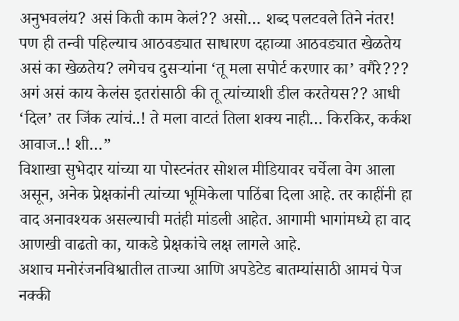अनुभवलंय? असं किती काम केलं?? असो… शब्द पलटवले तिने नंतर! पण ही तन्वी पहिल्याच आठवड्यात साधारण दहाव्या आठवड्यात खेळतेय असं का खेळतेय? लगेचच दुसऱ्यांना ‘तू मला सपोर्ट करणार का’ वगैरे??? अगं असं काय केलंस इतरांसाठी की तू त्यांच्याशी डील करतेयस?? आधी ‘दिल’ तर जिंक त्यांचं..! ते मला वाटतं तिला शक्य नाही… किरकिर, कर्कश आवाज..! शी…”
विशाखा सुभेदार यांच्या या पोस्टनंतर सोशल मीडियावर चर्चेला वेग आला असून, अनेक प्रेक्षकांनी त्यांच्या भूमिकेला पाठिंबा दिला आहे. तर काहींनी हा वाद अनावश्यक असल्याची मतंही मांडली आहेत. आगामी भागांमध्ये हा वाद आणखी वाढतो का, याकडे प्रेक्षकांचे लक्ष लागले आहे.
अशाच मनोरंजनविश्वातील ताज्या आणि अपडेटेड बातम्यांसाठी आमचं पेज नक्की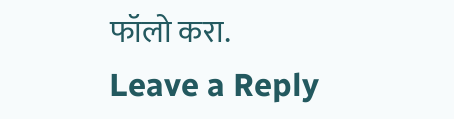फॉलो करा.
Leave a Reply